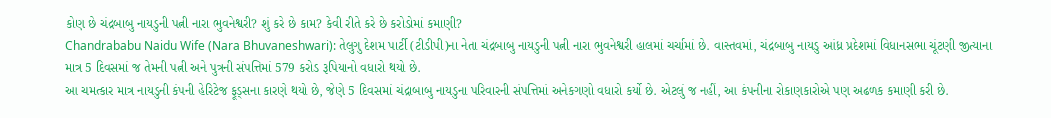કોણ છે ચંદ્રબાબુ નાયડુની પત્ની નારા ભુવનેશ્વરી? શું કરે છે કામ? કેવી રીતે કરે છે કરોડોમાં કમાણી?
Chandrababu Naidu Wife (Nara Bhuvaneshwari): તેલુગુ દેશમ પાર્ટી (ટીડીપી)ના નેતા ચંદ્રબાબુ નાયડુની પત્ની નારા ભુવનેશ્વરી હાલમાં ચર્ચામાં છે. વાસ્તવમાં, ચંદ્રબાબુ નાયડુ આંધ્ર પ્રદેશમાં વિધાનસભા ચૂંટણી જીત્યાના માત્ર 5 દિવસમાં જ તેમની પત્ની અને પુત્રની સંપત્તિમાં 579 કરોડ રૂપિયાનો વધારો થયો છે.
આ ચમત્કાર માત્ર નાયડુની કંપની હેરિટેજ ફૂડ્સના કારણે થયો છે, જેણે 5 દિવસમાં ચંદ્રાબાબુ નાયડુના પરિવારની સંપત્તિમાં અનેકગણો વધારો કર્યો છે. એટલું જ નહીં, આ કંપનીના રોકાણકારોએ પણ અઢળક કમાણી કરી છે.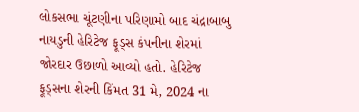લોકસભા ચૂંટણીના પરિણામો બાદ ચંદ્રાબાબુ નાયડુની હેરિટેજ ફૂડ્સ કંપનીના શેરમાં જોરદાર ઉછાળો આવ્યો હતો. હેરિટેજ ફૂડ્સના શેરની કિંમત 31 મે, 2024 ના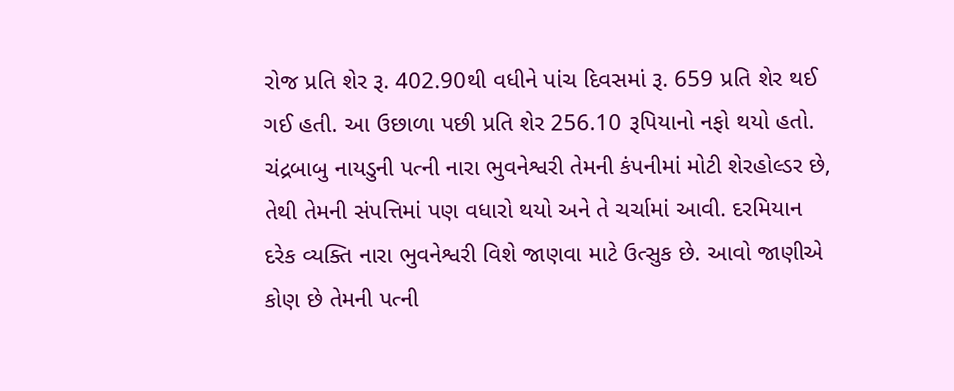રોજ પ્રતિ શેર રૂ. 402.90થી વધીને પાંચ દિવસમાં રૂ. 659 પ્રતિ શેર થઈ ગઈ હતી. આ ઉછાળા પછી પ્રતિ શેર 256.10 રૂપિયાનો નફો થયો હતો.
ચંદ્રબાબુ નાયડુની પત્ની નારા ભુવનેશ્વરી તેમની કંપનીમાં મોટી શેરહોલ્ડર છે, તેથી તેમની સંપત્તિમાં પણ વધારો થયો અને તે ચર્ચામાં આવી. દરમિયાન દરેક વ્યક્તિ નારા ભુવનેશ્વરી વિશે જાણવા માટે ઉત્સુક છે. આવો જાણીએ કોણ છે તેમની પત્ની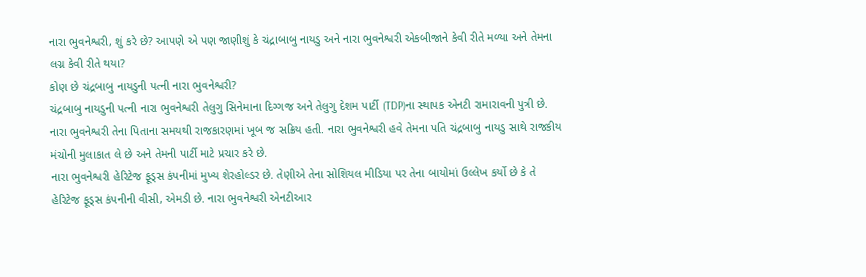નારા ભુવનેશ્વરી, શું કરે છે? આપણે એ પણ જાણીશું કે ચંદ્રાબાબુ નાયડુ અને નારા ભુવનેશ્વરી એકબીજાને કેવી રીતે મળ્યા અને તેમના લગ્ન કેવી રીતે થયા?
કોણ છે ચંદ્રબાબુ નાયડુની પત્ની નારા ભુવનેશ્વરી?
ચંદ્રબાબુ નાયડુની પત્ની નારા ભુવનેશ્વરી તેલુગુ સિનેમાના દિગ્ગજ અને તેલુગુ દેશમ પાર્ટી (TDP)ના સ્થાપક એનટી રામારાવની પુત્રી છે. નારા ભુવનેશ્વરી તેના પિતાના સમયથી રાજકારણમાં ખૂબ જ સક્રિય હતી. નારા ભુવનેશ્વરી હવે તેમના પતિ ચંદ્રબાબુ નાયડુ સાથે રાજકીય મંચોની મુલાકાત લે છે અને તેમની પાર્ટી માટે પ્રચાર કરે છે.
નારા ભુવનેશ્વરી હેરિટેજ ફૂડ્સ કંપનીમાં મુખ્ય શેરહોલ્ડર છે. તેણીએ તેના સોશિયલ મીડિયા પર તેના બાયોમાં ઉલ્લેખ કર્યો છે કે તે હેરિટેજ ફૂડ્સ કંપનીની વીસી, એમડી છે. નારા ભુવનેશ્વરી એનટીઆર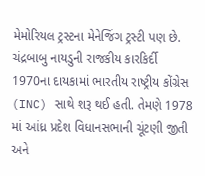મેમોરિયલ ટ્રસ્ટના મેનેજિંગ ટ્રસ્ટી પણ છે.
ચંદ્રબાબુ નાયડુની રાજકીય કારકિર્દી 1970ના દાયકામાં ભારતીય રાષ્ટ્રીય કોંગ્રેસ (INC) સાથે શરૂ થઈ હતી. તેમણે 1978 માં આંધ્ર પ્રદેશ વિધાનસભાની ચૂંટણી જીતી અને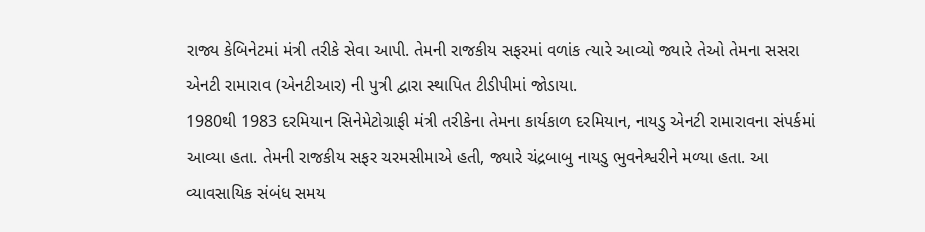રાજ્ય કેબિનેટમાં મંત્રી તરીકે સેવા આપી. તેમની રાજકીય સફરમાં વળાંક ત્યારે આવ્યો જ્યારે તેઓ તેમના સસરા એનટી રામારાવ (એનટીઆર) ની પુત્રી દ્વારા સ્થાપિત ટીડીપીમાં જોડાયા.
1980થી 1983 દરમિયાન સિનેમેટોગ્રાફી મંત્રી તરીકેના તેમના કાર્યકાળ દરમિયાન, નાયડુ એનટી રામારાવના સંપર્કમાં આવ્યા હતા. તેમની રાજકીય સફર ચરમસીમાએ હતી, જ્યારે ચંદ્રબાબુ નાયડુ ભુવનેશ્વરીને મળ્યા હતા. આ વ્યાવસાયિક સંબંધ સમય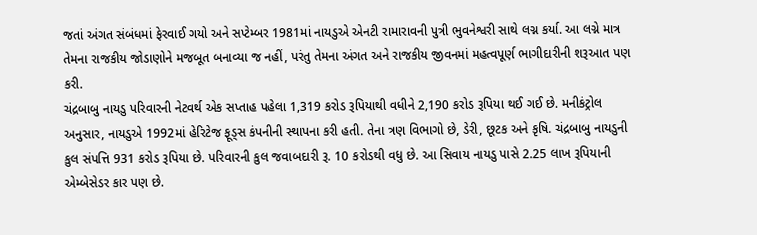જતાં અંગત સંબંધમાં ફેરવાઈ ગયો અને સપ્ટેમ્બર 1981માં નાયડુએ એનટી રામારાવની પુત્રી ભુવનેશ્વરી સાથે લગ્ન કર્યા. આ લગ્ને માત્ર તેમના રાજકીય જોડાણોને મજબૂત બનાવ્યા જ નહીં, પરંતુ તેમના અંગત અને રાજકીય જીવનમાં મહત્વપૂર્ણ ભાગીદારીની શરૂઆત પણ કરી.
ચંદ્રબાબુ નાયડુ પરિવારની નેટવર્થ એક સપ્તાહ પહેલા 1,319 કરોડ રૂપિયાથી વધીને 2,190 કરોડ રૂપિયા થઈ ગઈ છે. મનીકંટ્રોલ અનુસાર, નાયડુએ 1992માં હેરિટેજ ફૂડ્સ કંપનીની સ્થાપના કરી હતી. તેના ત્રણ વિભાગો છે, ડેરી, છૂટક અને કૃષિ. ચંદ્રબાબુ નાયડુની કુલ સંપત્તિ 931 કરોડ રૂપિયા છે. પરિવારની કુલ જવાબદારી રૂ. 10 કરોડથી વધુ છે. આ સિવાય નાયડુ પાસે 2.25 લાખ રૂપિયાની એમ્બેસેડર કાર પણ છે.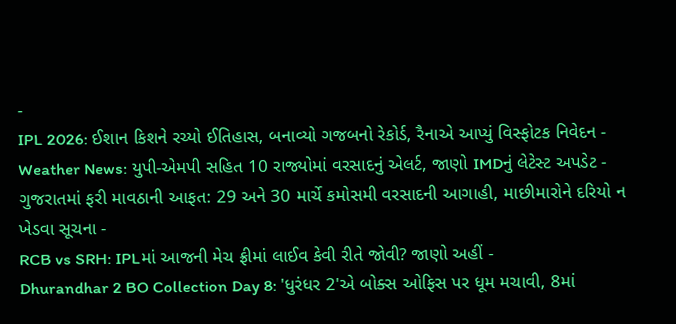-
IPL 2026: ઈશાન કિશને રચ્યો ઈતિહાસ, બનાવ્યો ગજબનો રેકોર્ડ, રૈનાએ આપ્યું વિસ્ફોટક નિવેદન -
Weather News: યુપી-એમપી સહિત 10 રાજ્યોમાં વરસાદનું એલર્ટ, જાણો IMDનું લેટેસ્ટ અપડેટ -
ગુજરાતમાં ફરી માવઠાની આફત: 29 અને 30 માર્ચે કમોસમી વરસાદની આગાહી, માછીમારોને દરિયો ન ખેડવા સૂચના -
RCB vs SRH: IPLમાં આજની મેચ ફ્રીમાં લાઈવ કેવી રીતે જોવી? જાણો અહીં -
Dhurandhar 2 BO Collection Day 8: 'ધુરંધર 2'એ બોક્સ ઓફિસ પર ધૂમ મચાવી, 8માં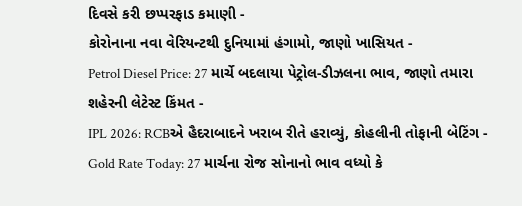દિવસે કરી છપ્પરફાડ કમાણી -
કોરોનાના નવા વેરિયન્ટથી દુનિયામાં હંગામો, જાણો ખાસિયત -
Petrol Diesel Price: 27 માર્ચે બદલાયા પેટ્રોલ-ડીઝલના ભાવ, જાણો તમારા શહેરની લેટેસ્ટ કિંમત -
IPL 2026: RCBએ હૈદરાબાદને ખરાબ રીતે હરાવ્યું, કોહલીની તોફાની બેટિંગ -
Gold Rate Today: 27 માર્ચના રોજ સોનાનો ભાવ વધ્યો કે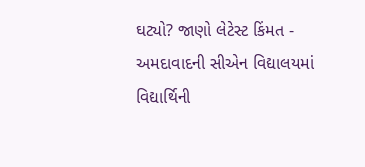ઘટ્યો? જાણો લેટેસ્ટ કિંમત -
અમદાવાદની સીએન વિદ્યાલયમાં વિદ્યાર્થિની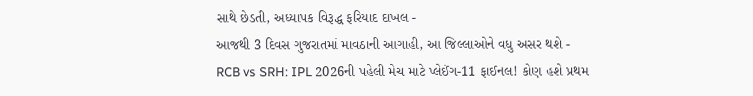સાથે છેડતી, અધ્યાપક વિરૂદ્ધ ફરિયાદ દાખલ -
આજથી 3 દિવસ ગુજરાતમાં માવઠાની આગાહી, આ જિલ્લાઓને વધુ અસર થશે -
RCB vs SRH: IPL 2026ની પહેલી મેચ માટે પ્લેઈંગ-11 ફાઈનલ! કોણ હશે પ્રથમ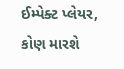ઈમ્પેક્ટ પ્લેયર, કોણ મારશે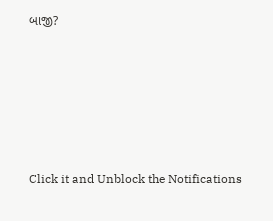બાજી?










Click it and Unblock the Notifications